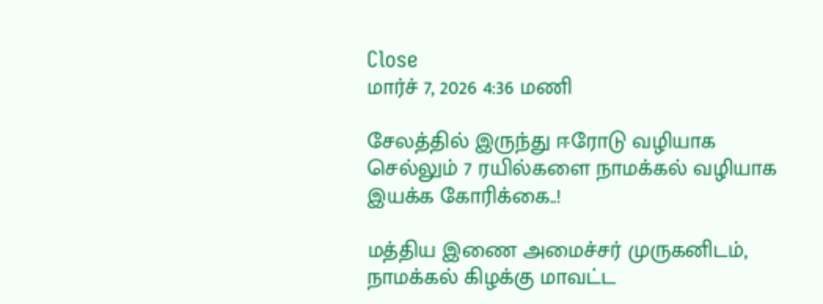Close
மார்ச் 7, 2026 4:36 மணி

சேலத்தில் இருந்து ஈரோடு வழியாக செல்லும் 7 ரயில்களை நாமக்கல் வழியாக இயக்க கோரிக்கை..!

மத்திய இணை அமைச்சர் முருகனிடம், நாமக்கல் கிழக்கு மாவட்ட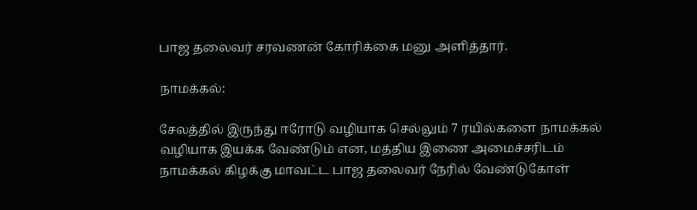பாஜ தலைவர் சரவணன் கோரிக்கை மனு அளித்தார்.

நாமக்கல்:

சேலத்தில் இருந்து ஈரோடு வழியாக செல்லும் 7 ரயில்களை நாமக்கல் வழியாக இயக்க வேண்டும் என, மத்திய இணை அமைச்சரிடம் நாமக்கல் கிழக்கு மாவட்ட பாஜ தலைவர் நேரில் வேண்டுகோள்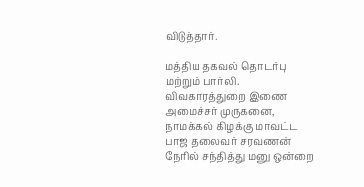விடுத்தார்.

மத்திய தகவல் தொடர்பு மற்றும் பார்லி. விவகாரத்துறை இணை அமைச்சர் முருகனை, நாமக்கல் கிழக்கு மாவட்ட பாஜ தலைவர் சரவணன் நேரில் சந்தித்து மனு ஒன்றை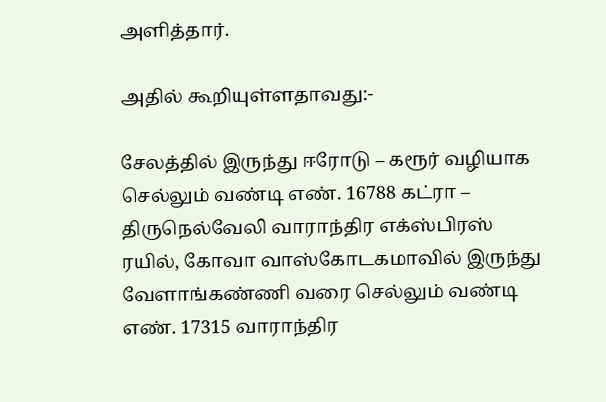அளித்தார்.

அதில் கூறியுள்ளதாவது:-

சேலத்தில் இருந்து ஈரோடு – கரூர் வழியாக செல்லும் வண்டி எண். 16788 கட்ரா – திருநெல்வேலி வாராந்திர எக்ஸ்பிரஸ் ரயில், கோவா வாஸ்கோடகமாவில் இருந்து வேளாங்கண்ணி வரை செல்லும் வண்டி எண். 17315 வாராந்திர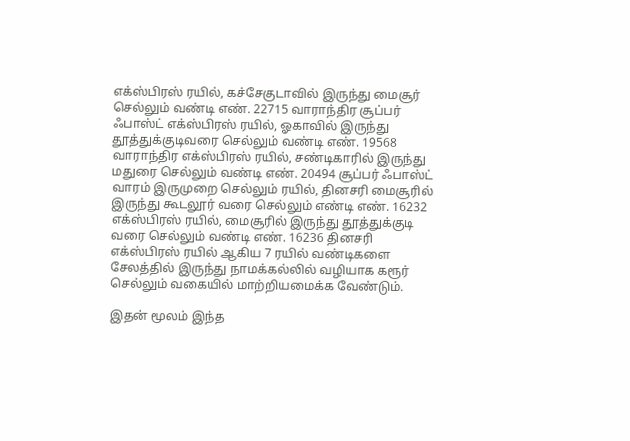எக்ஸ்பிரஸ் ரயில், கச்சேகுடாவில் இருந்து மைசூர் செல்லும் வண்டி எண். 22715 வாராந்திர சூப்பர் ஃபாஸ்ட் எக்ஸ்பிரஸ் ரயில், ஓகாவில் இருந்து தூத்துக்குடிவரை செல்லும் வண்டி எண். 19568 வாராந்திர எக்ஸ்பிரஸ் ரயில், சண்டிகாரில் இருந்து மதுரை செல்லும் வண்டி எண். 20494 சூப்பர் ஃபாஸ்ட் வாரம் இருமுறை செல்லும் ரயில், தினசரி மைசூரில் இருந்து கூடலூர் வரை செல்லும் எண்டி எண். 16232 எக்ஸ்பிரஸ் ரயில், மைசூரில் இருந்து தூத்துக்குடி வரை செல்லும் வண்டி எண். 16236 தினசரி எக்ஸ்பிரஸ் ரயில் ஆகிய 7 ரயில் வண்டிகளை சேலத்தில் இருந்து நாமக்கல்லில் வழியாக கரூர் செல்லும் வகையில் மாற்றியமைக்க வேண்டும்.

இதன் மூலம் இந்த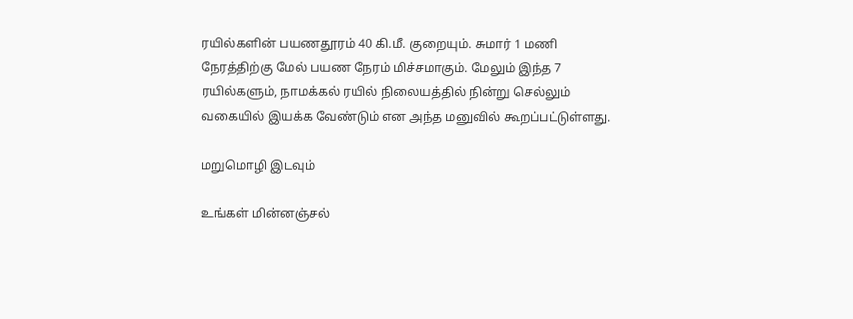ரயில்களின் பயணதூரம் 40 கி.மீ. குறையும். சுமார் 1 மணி நேரத்திற்கு மேல் பயண நேரம் மிச்சமாகும். மேலும் இந்த 7 ரயில்களும், நாமக்கல் ரயில் நிலையத்தில் நின்று செல்லும் வகையில் இயக்க வேண்டும் என அந்த மனுவில் கூறப்பட்டுள்ளது.

மறுமொழி இடவும்

உங்கள் மின்னஞ்சல்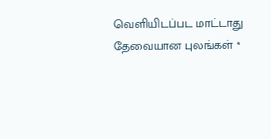வெளியிடப்பட மாட்டாது தேவையான புலங்கள் *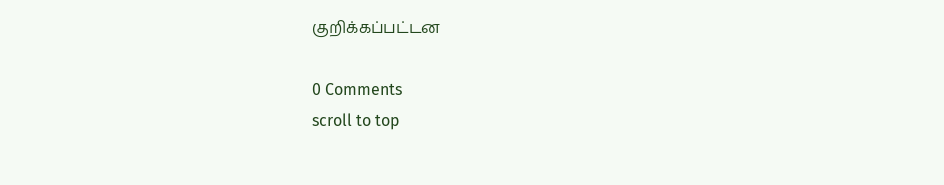குறிக்கப்பட்டன

0 Comments
scroll to top